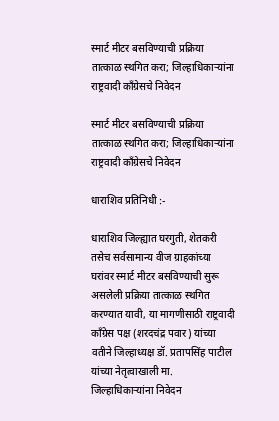स्मार्ट मीटर बसविण्याची प्रक्रिया तात्काळ स्थगित करा; जिल्हाधिकाऱ्यांना राष्ट्रवादी काँग्रेसचे निवेदन

स्मार्ट मीटर बसविण्याची प्रक्रिया तात्काळ स्थगित करा; जिल्हाधिकाऱ्यांना राष्ट्रवादी काँग्रेसचे निवेदन

धाराशिव प्रतिनिधी :-

धाराशिव जिल्ह्यात घरगुती, शेतकरी तसेच सर्वसामान्य वीज ग्राहकांच्या घरांवर स्मार्ट मीटर बसविण्याची सुरू असलेली प्रक्रिया तात्काळ स्थगित करण्यात यावी, या मागणीसाठी राष्ट्रवादी काँग्रेस पक्ष (शरदचंद्र पवार) यांच्या वतीने जिल्हाध्यक्ष डॉ. प्रतापसिंह पाटील यांच्या नेतृत्वाखाली मा. जिल्हाधिकाऱ्यांना निवेदन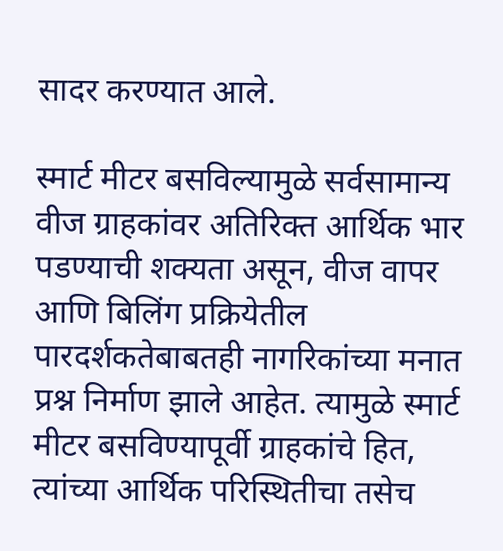सादर करण्यात आले.

स्मार्ट मीटर बसविल्यामुळे सर्वसामान्य वीज ग्राहकांवर अतिरिक्त आर्थिक भार पडण्याची शक्यता असून, वीज वापर आणि बिलिंग प्रक्रियेतील पारदर्शकतेबाबतही नागरिकांच्या मनात प्रश्न निर्माण झाले आहेत. त्यामुळे स्मार्ट मीटर बसविण्यापूर्वी ग्राहकांचे हित, त्यांच्या आर्थिक परिस्थितीचा तसेच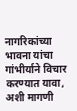नागरिकांच्या भावना यांचा गांभीर्याने विचार करण्यात यावा, अशी मागणी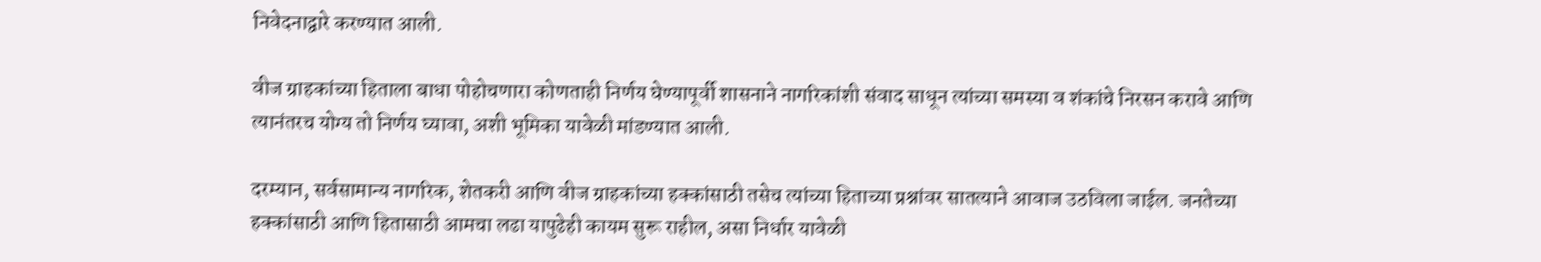निवेदनाद्वारे करण्यात आली.

वीज ग्राहकांच्या हिताला बाधा पोहोचणारा कोणताही निर्णय घेण्यापूर्वी शासनाने नागरिकांशी संवाद साधून त्यांच्या समस्या व शंकांचे निरसन करावे आणि त्यानंतरच योग्य तो निर्णय घ्यावा, अशी भूमिका यावेळी मांडण्यात आली.

दरम्यान, सर्वसामान्य नागरिक, शेतकरी आणि वीज ग्राहकांच्या हक्कांसाठी तसेच त्यांच्या हिताच्या प्रश्नांवर सातत्याने आवाज उठविला जाईल. जनतेच्या हक्कांसाठी आणि हितासाठी आमचा लढा यापुढेही कायम सुरू राहील, असा निर्धार यावेळी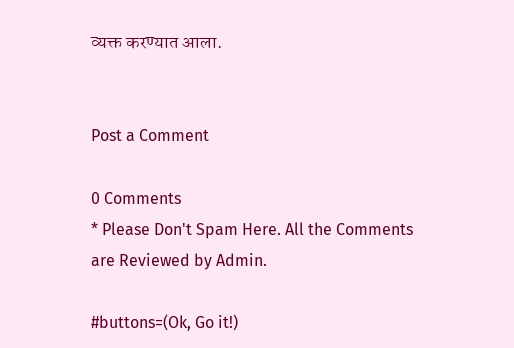व्यक्त करण्यात आला.


Post a Comment

0 Comments
* Please Don't Spam Here. All the Comments are Reviewed by Admin.

#buttons=(Ok, Go it!)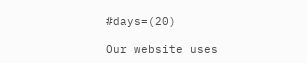#days=(20)

Our website uses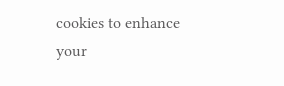cookies to enhance your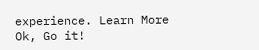experience. Learn More
Ok, Go it!